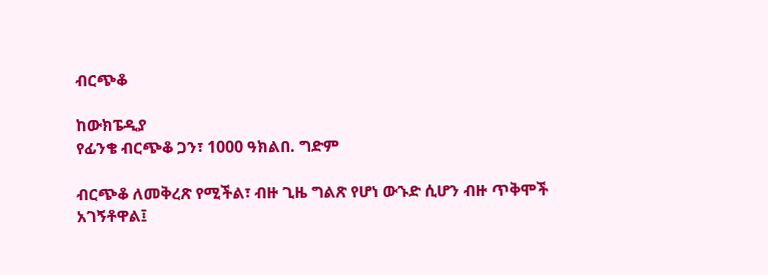ብርጭቆ

ከውክፔዲያ
የፊንቄ ብርጭቆ ጋን፣ 1000 ዓክልበ. ግድም

ብርጭቆ ለመቅረጽ የሚችል፣ ብዙ ጊዜ ግልጽ የሆነ ውኁድ ሲሆን ብዙ ጥቅሞች አገኝቶዋል፤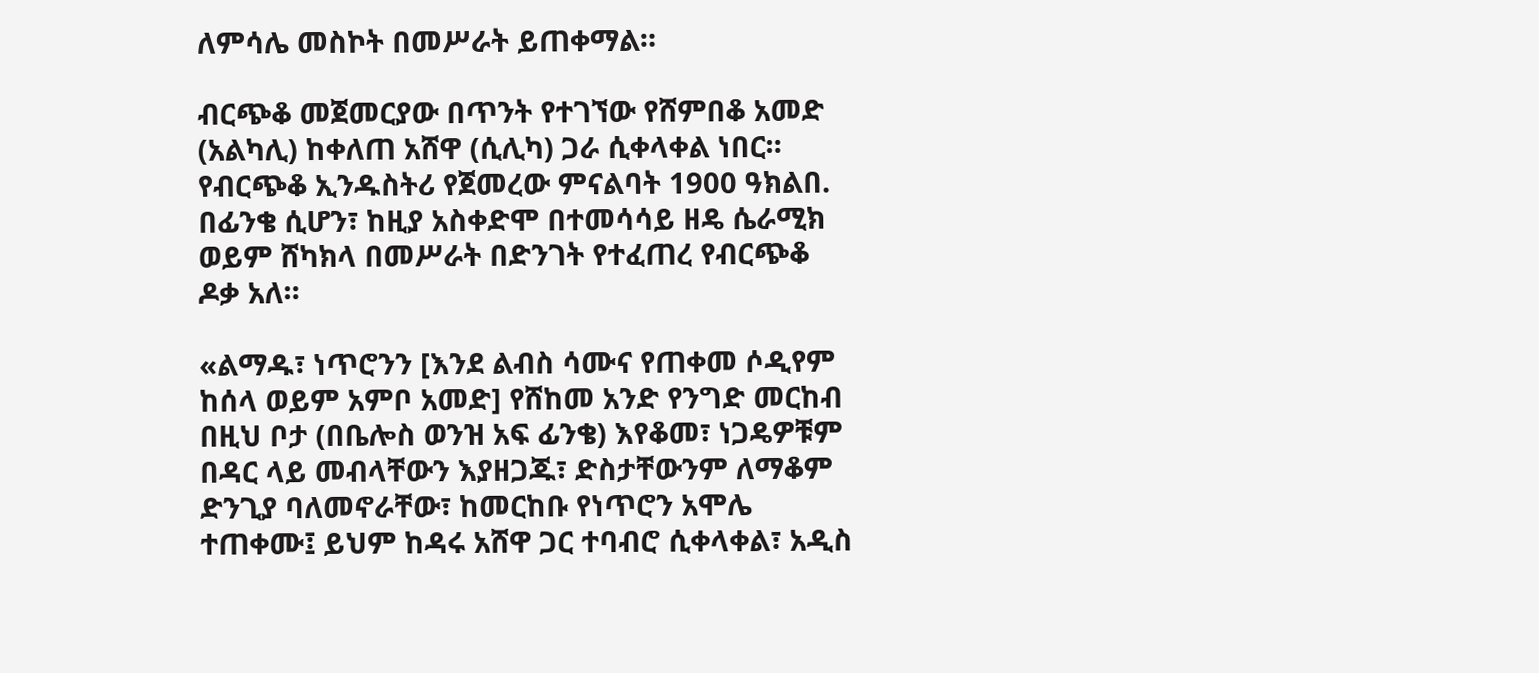ለምሳሌ መስኮት በመሥራት ይጠቀማል።

ብርጭቆ መጀመርያው በጥንት የተገኘው የሸምበቆ አመድ (አልካሊ) ከቀለጠ አሸዋ (ሲሊካ) ጋራ ሲቀላቀል ነበር። የብርጭቆ ኢንዱስትሪ የጀመረው ምናልባት 1900 ዓክልበ. በፊንቄ ሲሆን፣ ከዚያ አስቀድሞ በተመሳሳይ ዘዴ ሴራሚክ ወይም ሸካክላ በመሥራት በድንገት የተፈጠረ የብርጭቆ ዶቃ አለ።

«ልማዱ፣ ነጥሮንን [እንደ ልብስ ሳሙና የጠቀመ ሶዲየም ከሰላ ወይም አምቦ አመድ] የሸከመ አንድ የንግድ መርከብ በዚህ ቦታ (በቤሎስ ወንዝ አፍ ፊንቄ) እየቆመ፣ ነጋዴዎቹም በዳር ላይ መብላቸውን እያዘጋጁ፣ ድስታቸውንም ለማቆም ድንጊያ ባለመኖራቸው፣ ከመርከቡ የነጥሮን አሞሌ ተጠቀሙ፤ ይህም ከዳሩ አሸዋ ጋር ተባብሮ ሲቀላቀል፣ አዲስ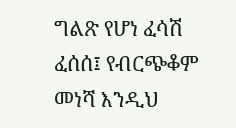ግልጽ የሆነ ፈሳሽ ፈሰሰ፤ የብርጭቆም መነሻ እንዲህ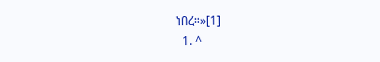ነበረ።»[1]
  1. ^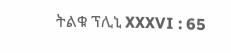ትልቁ ፕሊኒ XXXVI : 65